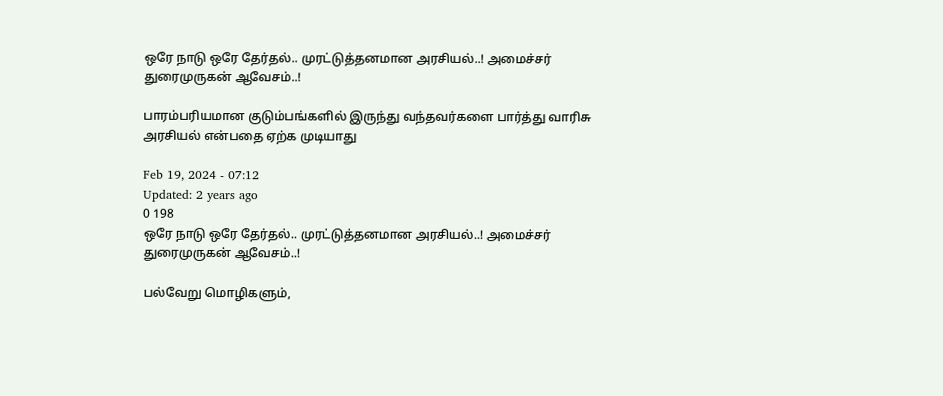ஒரே நாடு ஒரே தேர்தல்.. முரட்டுத்தனமான அரசியல்..! அமைச்சர் துரைமுருகன் ஆவேசம்..!

பாரம்பரியமான குடும்பங்களில் இருந்து வந்தவர்களை பார்த்து வாரிசு அரசியல் என்பதை ஏற்க முடியாது

Feb 19, 2024 - 07:12
Updated: 2 years ago
0 198
ஒரே நாடு ஒரே தேர்தல்.. முரட்டுத்தனமான அரசியல்..! அமைச்சர் துரைமுருகன் ஆவேசம்..!

பல்வேறு மொழிகளும்,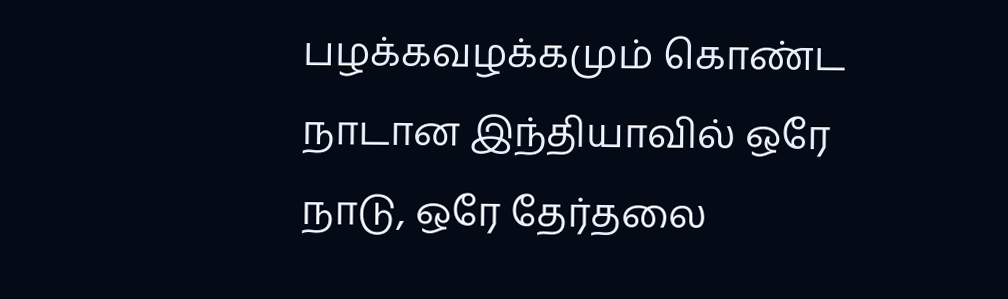பழக்கவழக்கமும் கொண்ட நாடான இந்தியாவில் ஒரே நாடு, ஒரே தேர்தலை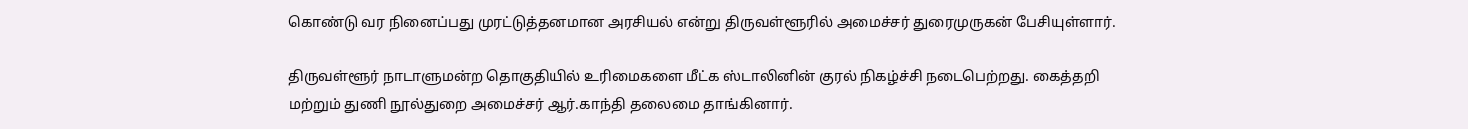கொண்டு வர நினைப்பது முரட்டுத்தனமான அரசியல் என்று திருவள்ளூரில் அமைச்சர் துரைமுருகன் பேசியுள்ளார்.

திருவள்ளூர் நாடாளுமன்ற தொகுதியில் உரிமைகளை மீட்க ஸ்டாலினின் குரல் நிகழ்ச்சி நடைபெற்றது. கைத்தறி மற்றும் துணி நூல்துறை அமைச்சர் ஆர்.காந்தி தலைமை தாங்கினார்.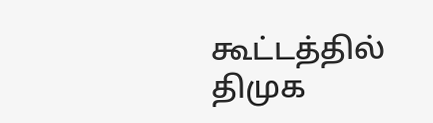கூட்டத்தில் திமுக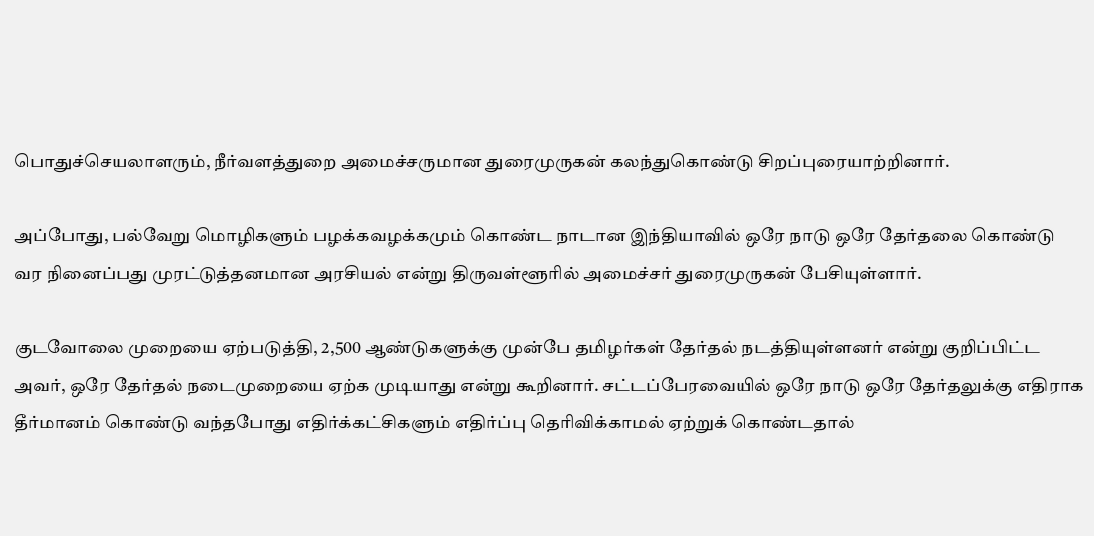பொதுச்செயலாளரும், நீர்வளத்துறை அமைச்சருமான துரைமுருகன் கலந்துகொண்டு சிறப்புரையாற்றினார்.

அப்போது, பல்வேறு மொழிகளும் பழக்கவழக்கமும் கொண்ட நாடான இந்தியாவில் ஒரே நாடு ஒரே தேர்தலை கொண்டு வர நினைப்பது முரட்டுத்தனமான அரசியல் என்று திருவள்ளூரில் அமைச்சர் துரைமுருகன் பேசியுள்ளார்.

குடவோலை முறையை ஏற்படுத்தி, 2,500 ஆண்டுகளுக்கு முன்பே தமிழர்கள் தேர்தல் நடத்தியுள்ளனர் என்று குறிப்பிட்ட அவர், ஒரே தேர்தல் நடைமுறையை ஏற்க முடியாது என்று கூறினார். சட்டப்பேரவையில் ஒரே நாடு ஒரே தேர்தலுக்கு எதிராக தீர்மானம் கொண்டு வந்தபோது எதிர்க்கட்சிகளும் எதிர்ப்பு தெரிவிக்காமல் ஏற்றுக் கொண்டதால்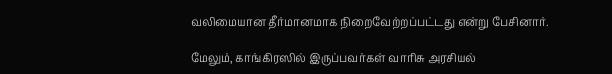வலிமையான தீர்மானமாக நிறைவேற்றப்பட்டது என்று பேசினார்.

மேலும், காங்கிரஸில் இருப்பவர்கள் வாரிசு அரசியல்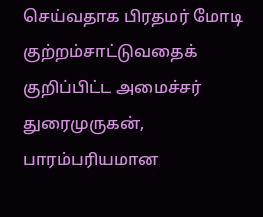செய்வதாக பிரதமர் மோடி குற்றம்சாட்டுவதைக் குறிப்பிட்ட அமைச்சர் துரைமுருகன், பாரம்பரியமான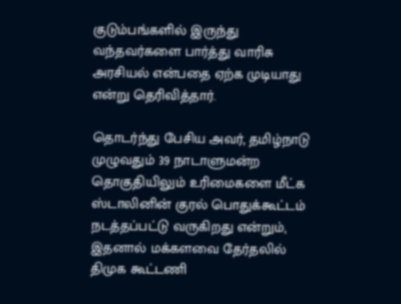குடும்பங்களில் இருந்து வந்தவர்களை பார்த்து வாரிசு அரசியல் என்பதை ஏற்க முடியாது என்று தெரிவித்தார்.

தொடர்ந்து பேசிய அவர், தமிழ்நாடு முழுவதும் 39 நாடாளுமன்ற தொகுதியிலும் உரிமைகளை மீட்க ஸ்டாலினின் குரல் பொதுக்கூட்டம் நடத்தப்பட்டு வருகிறது என்றும், இதனால் மக்களவை தேர்தலில் திமுக கூட்டணி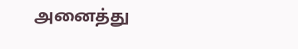அனைத்து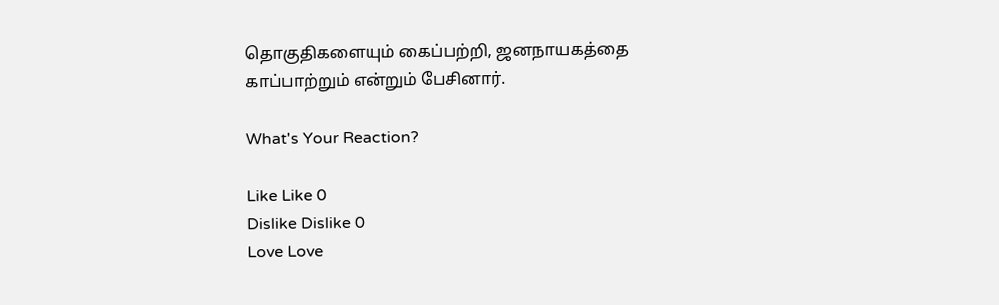தொகுதிகளையும் கைப்பற்றி, ஜனநாயகத்தை காப்பாற்றும் என்றும் பேசினார்.

What's Your Reaction?

Like Like 0
Dislike Dislike 0
Love Love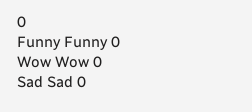0
Funny Funny 0
Wow Wow 0
Sad Sad 0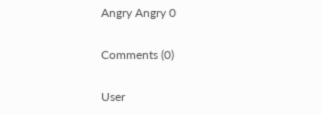Angry Angry 0

Comments (0)

User